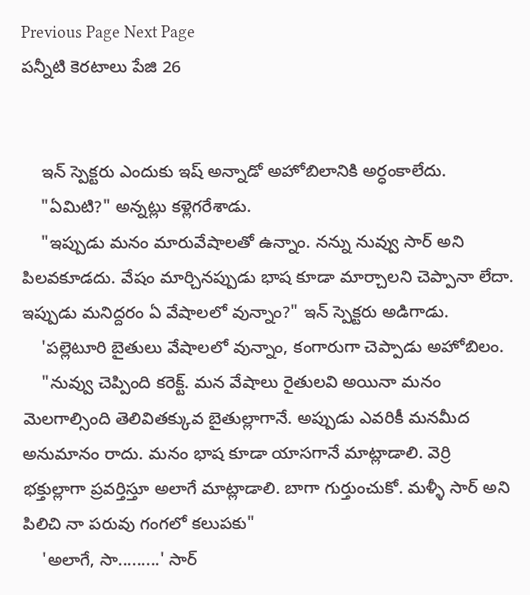Previous Page Next Page
పన్నీటి కెరటాలు పేజి 26


    ఇన్ స్పెక్టరు ఎందుకు ఇష్ అన్నాడో అహోబిలానికి అర్ధంకాలేదు.
    "ఏమిటి?" అన్నట్లు కళ్లెగరేశాడు.
    "ఇప్పుడు మనం మారువేషాలతో ఉన్నాం. నన్ను నువ్వు సార్ అని పిలవకూడదు. వేషం మార్చినప్పుడు భాష కూడా మార్చాలని చెప్పానా లేదా. ఇప్పుడు మనిద్దరం ఏ వేషాలలో వున్నాం?" ఇన్ స్పెక్టరు అడిగాడు.
    'పల్లెటూరి బైతులు వేషాలలో వున్నాం, కంగారుగా చెప్పాడు అహోబిలం.
    "నువ్వు చెప్పింది కరెక్ట్. మన వేషాలు రైతులవి అయినా మనం మెలగాల్సింది తెలివితక్కువ బైతుల్లాగానే. అప్పుడు ఎవరికీ మనమీద అనుమానం రాదు. మనం భాష కూడా యాసగానే మాట్లాడాలి. వెర్రి భక్తుల్లాగా ప్రవర్తిస్తూ అలాగే మాట్లాడాలి. బాగా గుర్తుంచుకో. మళ్ళీ సార్ అని పిలిచి నా పరువు గంగలో కలుపకు"
    'అలాగే, సా.........' సార్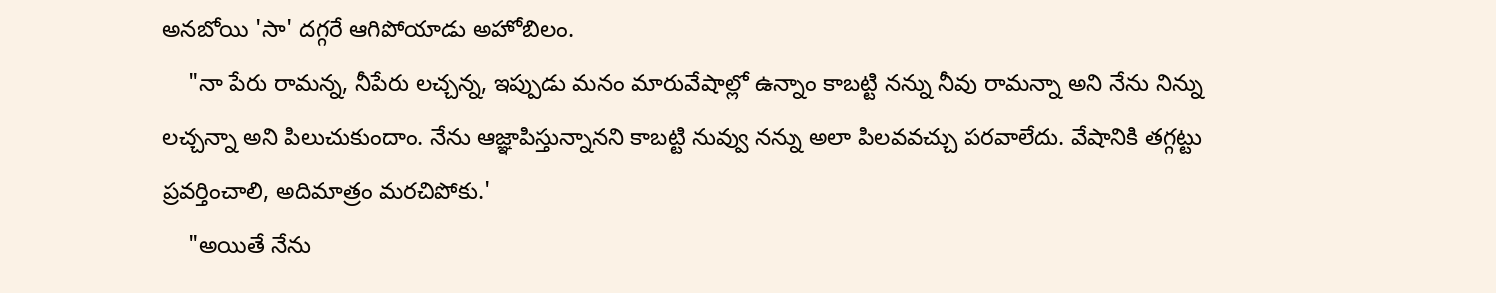అనబోయి 'సా' దగ్గరే ఆగిపోయాడు అహోబిలం.
    "నా పేరు రామన్న, నీపేరు లచ్చన్న, ఇప్పుడు మనం మారువేషాల్లో ఉన్నాం కాబట్టి నన్ను నీవు రామన్నా అని నేను నిన్ను లచ్చన్నా అని పిలుచుకుందాం. నేను ఆజ్ఞాపిస్తున్నానని కాబట్టి నువ్వు నన్ను అలా పిలవవచ్చు పరవాలేదు. వేషానికి తగ్గట్టు ప్రవర్తించాలి, అదిమాత్రం మరచిపోకు.'
    "అయితే నేను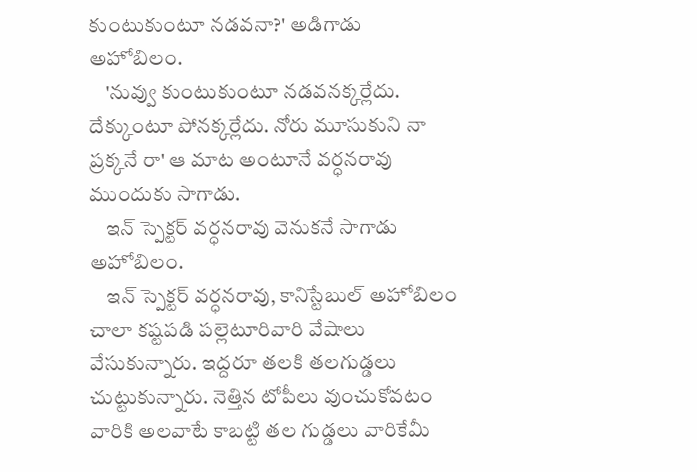కుంటుకుంటూ నడవనా?' అడిగాడు అహోబిలం.
    'నువ్వు కుంటుకుంటూ నడవనక్కర్లేదు. దేక్కుంటూ పోనక్కర్లేదు. నోరు మూసుకుని నా ప్రక్కనే రా' ఆ మాట అంటూనే వర్ధనరావు ముందుకు సాగాడు.
    ఇన్ స్పెక్టర్ వర్ధనరావు వెనుకనే సాగాడు అహోబిలం.
    ఇన్ స్పెక్టర్ వర్ధనరావు, కానిస్టేబుల్ అహోబిలం చాలా కష్టపడి పల్లెటూరివారి వేషాలు వేసుకున్నారు. ఇద్దరూ తలకి తలగుడ్డలు చుట్టుకున్నారు. నెత్తిన టోపీలు వుంచుకోవటం వారికి అలవాటే కాబట్టి తల గుడ్డలు వారికేమీ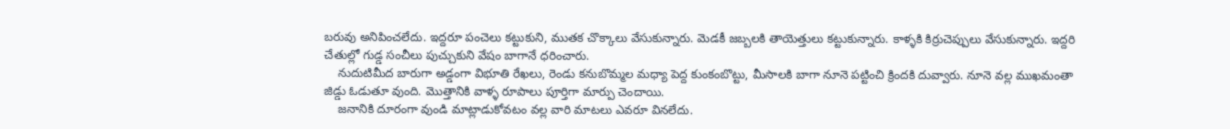బరువు అనిపించలేదు. ఇద్దరూ పంచెలు కట్టుకుని, ముతక చొక్కాలు వేసుకున్నారు. మెడకీ జబ్బలకి తాయెత్తులు కట్టుకున్నారు. కాళ్ళకి కిర్రుచెప్పులు వేసుకున్నారు. ఇద్దరి చేతుల్లో గుడ్డ సంచీలు పుచ్చుకుని వేషం బాగానే ధరించారు.
    నుదుటిమీద బారుగా అడ్డంగా విభూతి రేఖలు, రెండు కనుబొమ్మల మధ్యా పెద్ద కుంకంబొట్టు, మీసాలకి బాగా నూనె పట్టించి క్రిందకి దువ్వారు. నూనె వల్ల ముఖమంతా జిడ్డు ఓడుతూ వుంది. మొత్తానికి వాళ్ళ రూపాలు పూర్తిగా మార్పు చెందాయి.
    జనానికి దూరంగా వుండి మాట్లాడుకోవటం వల్ల వారి మాటలు ఎవరూ వినలేదు.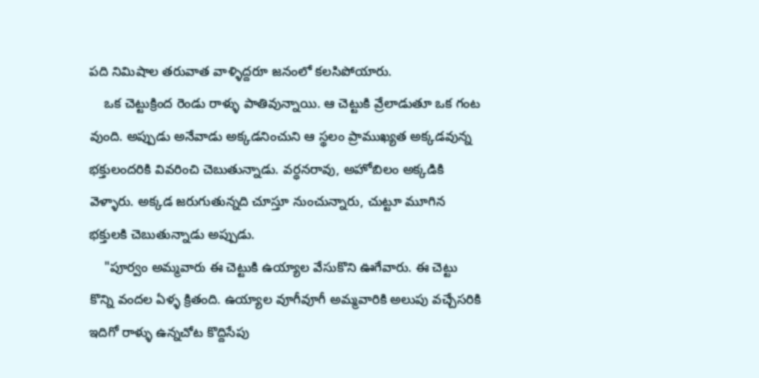పది నిమిషాల తరువాత వాళ్ళిద్దరూ జనంలో కలసిపోయారు.
    ఒక చెట్టుక్రింద రెండు రాళ్ళు పాతివున్నాయి. ఆ చెట్టుకి వ్రేలాడుతూ ఒక గంట వుంది. అప్పుడు అనేవాడు అక్కడనించుని ఆ స్థలం ప్రాముఖ్యత అక్కడవున్న భక్తులందరికి వివరించి చెబుతున్నాడు. వర్ధనరావు, అహోబిలం అక్కడికి వెళ్ళారు. అక్కడ జరుగుతున్నది చూస్తూ నుంచున్నారు, చుట్టూ మూగిన భక్తులకి చెబుతున్నాడు అప్పుడు.
    "పూర్వం అమ్మవారు ఈ చెట్టుకి ఉయ్యాల వేసుకొని ఊగేవారు. ఈ చెట్టు కొన్ని వందల ఏళ్ళ క్రితంది. ఉయ్యాల వూగీవూగీ అమ్మవారికి అలుపు వచ్చేసరికి ఇదిగో రాళ్ళు ఉన్నచోట కొద్దిసేపు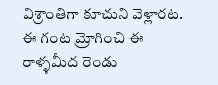విశ్రాంతిగా కూచుని వెళ్లారట. ఈ గంట మ్రోగించి ఈ రాళ్ళమీద రెండు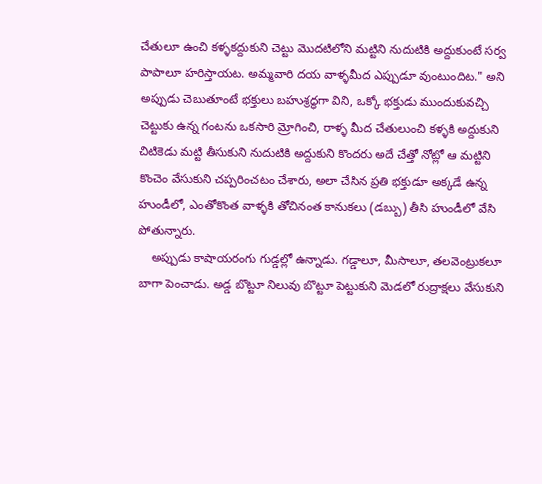చేతులూ ఉంచి కళ్ళకద్దుకుని చెట్టు మొదటిలోని మట్టిని నుదుటికి అద్దుకుంటే సర్వ పాపాలూ హరిస్తాయట. అమ్మవారి దయ వాళ్ళమీద ఎప్పుడూ వుంటుందిట." అని అప్పుడు చెబుతూంటే భక్తులు బహుశ్రద్ధగా విని, ఒక్కో భక్తుడు ముందుకువచ్చి చెట్టుకు ఉన్న గంటను ఒకసారి మ్రోగించి, రాళ్ళ మీద చేతులుంచి కళ్ళకి అద్దుకుని చిటికెడు మట్టి తీసుకుని నుదుటికి అద్దుకుని కొందరు అదే చేత్తో నోట్లో ఆ మట్టిని కొంచెం వేసుకుని చప్పరించటం చేశారు, అలా చేసిన ప్రతి భక్తుడూ అక్కడే ఉన్న హుండీలో, ఎంతోకొంత వాళ్ళకి తోచినంత కానుకలు (డబ్బు) తీసి హుండీలో వేసి పోతున్నారు.
    అప్పుడు కాషాయరంగు గుడ్డల్లో ఉన్నాడు. గడ్డాలూ, మీసాలూ, తలవెంట్రుకలూ బాగా పెంచాడు. అడ్డ బొట్టూ నిలువు బొట్టూ పెట్టుకుని మెడలో రుద్రాక్షలు వేసుకుని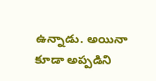ఉన్నాడు. అయినా కూడా అప్పడిని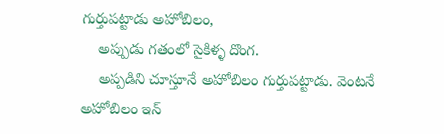గుర్తుపట్టాడు అహోబిలం,
    అప్పుడు గతంలో సైకిళ్ళ దొంగ.
    అప్పడిని చూస్తూనే అహోబిలం గుర్తుపట్టాడు. వెంటనే అహోబిలం ఇన్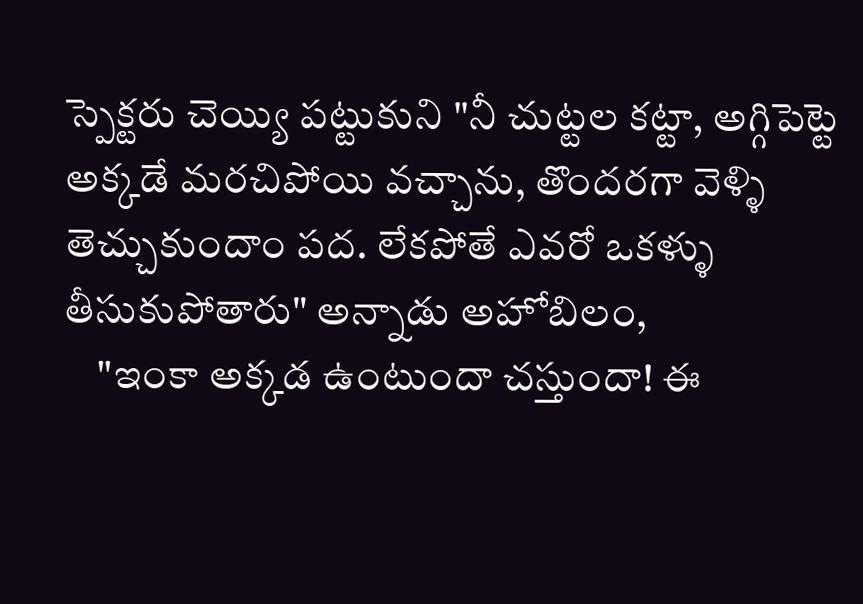స్పెక్టరు చెయ్యి పట్టుకుని "నీ చుట్టల కట్టా, అగ్గిపెట్టె అక్కడే మరచిపోయి వచ్చాను, తొందరగా వెళ్ళి తెచ్చుకుందాం పద. లేకపోతే ఎవరో ఒకళ్ళు తీసుకుపోతారు" అన్నాడు అహోబిలం,
    "ఇంకా అక్కడ ఉంటుందా చస్తుందా! ఈ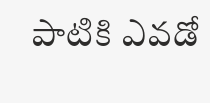పాటికి ఎవడో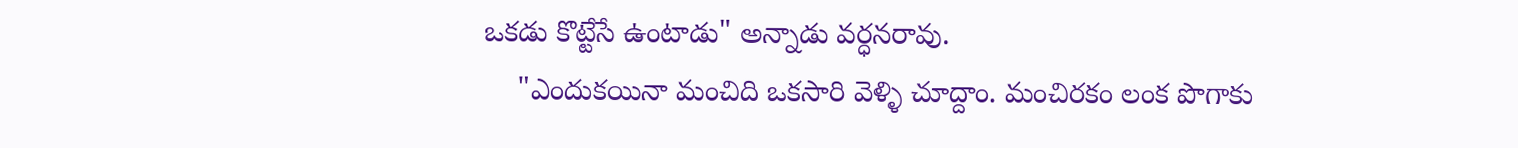ఒకడు కొట్టేసే ఉంటాడు" అన్నాడు వర్ధనరావు.
    "ఎందుకయినా మంచిది ఒకసారి వెళ్ళి చూద్దాం. మంచిరకం లంక పొగాకు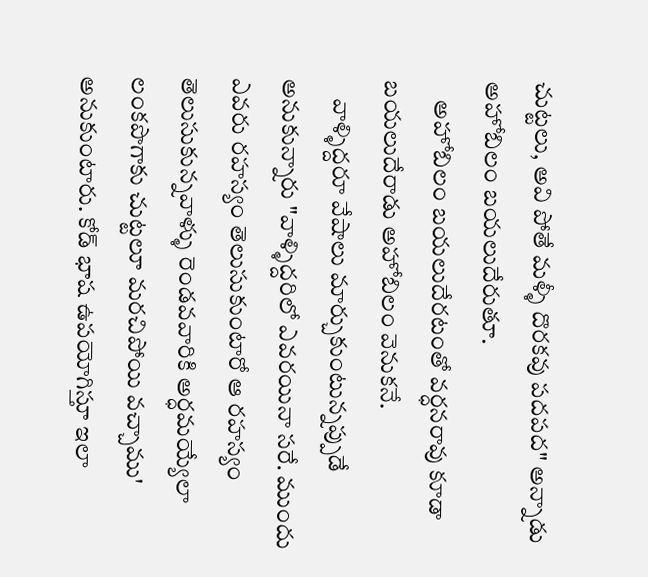చుట్టలు, అవి పోతే మళ్ళీ దొరకవు పదపద" అన్నాడు అహోబిలం బయలుదేరుతూ.
    అహోబిలం బయలుదేరటంతో వర్ధనరావు కూడా బయలుదేరాడు అహోబిలం వెనుకనే.
    వాళ్ళిద్దరూ వేషాలు మార్చుకుంటున్నప్పుడే అనుకున్నారు "వాళ్ళిద్దరిలో ఎవరయినా సరే. ముందు ఎవరు రహస్యం తెలుసుకుంటారో ఆ రహస్యం తెలుసుకున్నవాళ్ళు రెండవవారికి అర్ధమయ్యేలా లంకపొగాకు చుట్టలూ మరచిపోయి వచ్చాము' అనుకుంటారు. కోడ్ భాష ఉపయోగిస్తూ ఇలా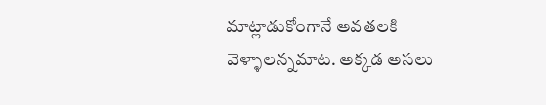మాట్లాడుకోంగానే అవతలకి వెళ్ళాలన్నమాట. అక్కడ అసలు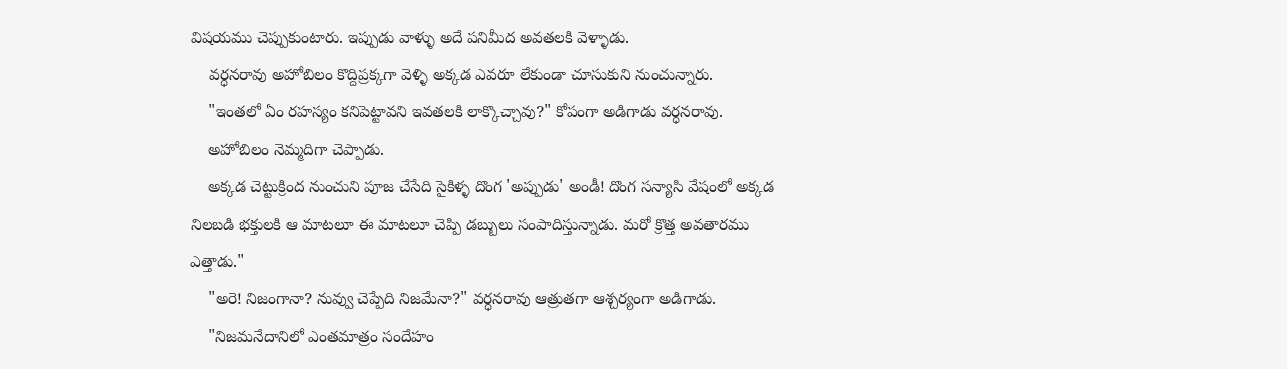విషయము చెప్పుకుంటారు. ఇప్పుడు వాళ్ళు అదే పనిమీద అవతలకి వెళ్ళాడు.
    వర్ధనరావు అహోబిలం కొద్దిప్రక్కగా వెళ్ళి అక్కడ ఎవరూ లేకుండా చూసుకుని నుంచున్నారు.
    "ఇంతలో ఏం రహస్యం కనిపెట్టావని ఇవతలకి లాక్కొచ్చావు?" కోపంగా అడిగాడు వర్ధనరావు.
    అహోబిలం నెమ్మదిగా చెప్పాడు.
    అక్కడ చెట్టుక్రింద నుంచుని పూజ చేసేది సైకిళ్ళ దొంగ 'అప్పుడు' అండీ! దొంగ సన్యాసి వేషంలో అక్కడ నిలబడి భక్తులకి ఆ మాటలూ ఈ మాటలూ చెప్పి డబ్బులు సంపాదిస్తున్నాడు. మరో క్రొత్త అవతారము ఎత్తాడు."
    "అరె! నిజంగానా? నువ్వు చెప్పేది నిజమేనా?" వర్ధనరావు ఆత్రుతగా ఆశ్చర్యంగా అడిగాడు.
    "నిజమనేదానిలో ఎంతమాత్రం సందేహం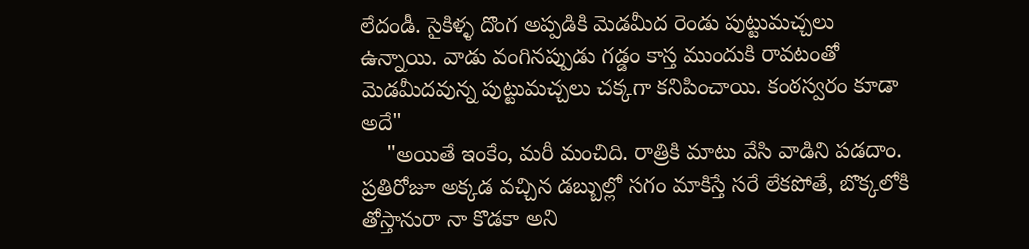లేదండీ. సైకిళ్ళ దొంగ అప్పడికి మెడమీద రెండు పుట్టుమచ్చలు ఉన్నాయి. వాడు వంగినప్పుడు గడ్డం కాస్త ముందుకి రావటంతో మెడమీదవున్న పుట్టుమచ్చలు చక్కగా కనిపించాయి. కంఠస్వరం కూడా అదే"
    "అయితే ఇంకేం, మరీ మంచిది. రాత్రికి మాటు వేసి వాడిని పడదాం. ప్రతిరోజూ అక్కడ వచ్చిన డబ్బుల్లో సగం మాకిస్తే సరే లేకపోతే, బొక్కలోకి తోస్తానురా నా కొడకా అని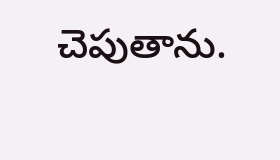చెపుతాను.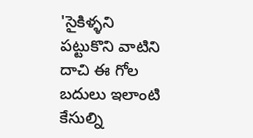'సైకిళ్ళని పట్టుకొని వాటిని దాచి ఈ గోల బదులు ఇలాంటి కేసుల్ని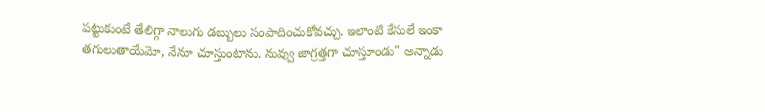పట్టుకుంటే తేలిగ్గా నాలుగు డబ్బులు సంపాదించుకోవచ్చు. ఇలాంటి కేసులే ఇంకా తగులుతాయేమో, నేనూ చూస్తుంటాను. నువ్వు జాగ్రత్తగా చూస్తూండు" అన్నాడు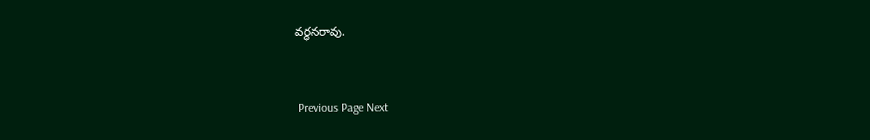వర్ధనరావు.


 Previous Page Next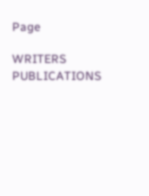Page

WRITERS
PUBLICATIONS